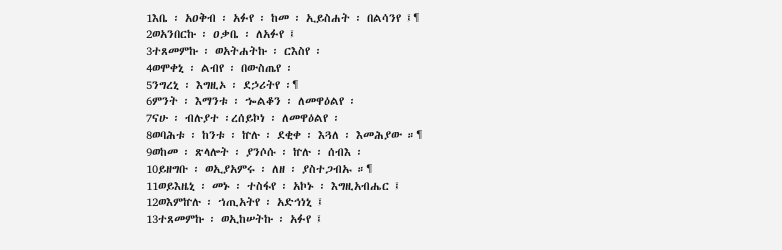1እቤ ፡ አዐቅብ ፡ አፉየ ፡ ከመ ፡ ኢይስሐት ፡ በልሳንየ ፤¶
2ወአንበርኩ ፡ ዐቃቤ ፡ ለአፉየ ፤
3ተጸመምኩ ፡ ወአትሐትኩ ፡ ርእስየ ፡
4ወሞቀኒ ፡ ልብየ ፡ በውስጤየ ፡
5ንግረኒ ፡ እግዚኦ ፡ ደኃሪትየ ፡¶
6ምንት ፡ እማንቱ ፡ ኈልቆን ፡ ለመዋዕልየ ፡
7ናሁ ፡ ብሉያተ ፡ረሰይኮነ ፡ ለመዋዕልየ ፡
8ወባሕቱ ፡ ከንቱ ፡ ኵሉ ፡ ደቂቀ ፡ እጓለ ፡ እመሕያው ።¶
9ወከመ ፡ ጽላሎት ፡ ያንሶሱ ፡ ኵሉ ፡ ሰብእ ፡
10ይዘግቡ ፡ ወኢያአምሩ ፡ ለዘ ፡ ያስተጋብኡ ።¶
11ወይእዜኒ ፡ መኑ ፡ ተስፋየ ፡ አኮኑ ፡ እግዚአብሔር ፤
12ወእምኵሉ ፡ ኀጢአትየ ፡ አድኅነኒ ፤
13ተጸመምኩ ፡ ወኢከሠትኩ ፡ አፉየ ፤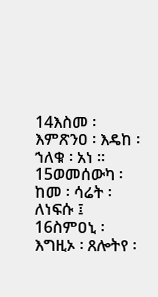14እስመ ፡ እምጽንዐ ፡ እዴከ ፡ ኀለቁ ፡ አነ ።
15ወመሰውካ ፡ ከመ ፡ ሳሬት ፡ ለነፍሱ ፤
16ስምዐኒ ፡ እግዚኦ ፡ ጸሎትየ ፡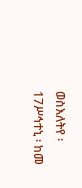ወስእለትየ ፡
17ሥኅተኒ ፡ ከመ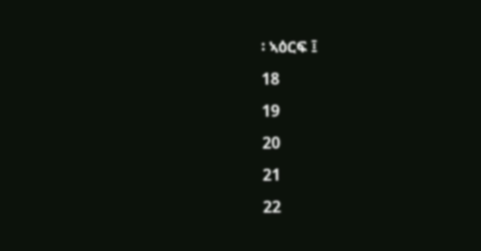፡ ኣዕርፍ ፤
18
19
20
21
22